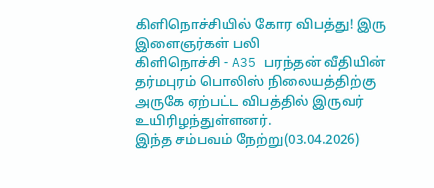கிளிநொச்சியில் கோர விபத்து! இரு இளைஞர்கள் பலி
கிளிநொச்சி - A35 பரந்தன் வீதியின் தர்மபுரம் பொலிஸ் நிலையத்திற்கு அருகே ஏற்பட்ட விபத்தில் இருவர் உயிரிழந்துள்ளனர்.
இந்த சம்பவம் நேற்று(03.04.2026)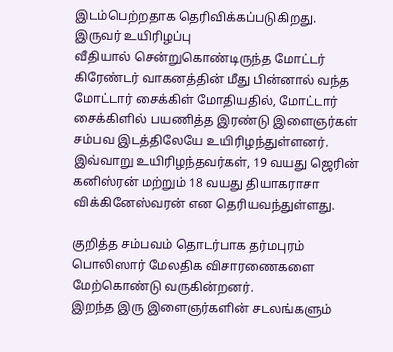இடம்பெற்றதாக தெரிவிக்கப்படுகிறது.
இருவர் உயிரிழப்பு
வீதியால் சென்றுகொண்டிருந்த மோட்டர் கிரேண்டர் வாகனத்தின் மீது பின்னால் வந்த மோட்டார் சைக்கிள் மோதியதில், மோட்டார் சைக்கிளில் பயணித்த இரண்டு இளைஞர்கள் சம்பவ இடத்திலேயே உயிரிழந்துள்ளனர்.
இவ்வாறு உயிரிழந்தவர்கள், 19 வயது ஜெரின் கனிஸ்ரன் மற்றும் 18 வயது தியாகராசா விக்கினேஸ்வரன் என தெரியவந்துள்ளது.

குறித்த சம்பவம் தொடர்பாக தர்மபுரம் பொலிஸார் மேலதிக விசாரணைகளை மேற்கொண்டு வருகின்றனர்.
இறந்த இரு இளைஞர்களின் சடலங்களும்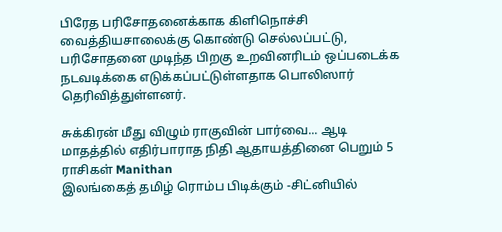பிரேத பரிசோதனைக்காக கிளிநொச்சி வைத்தியசாலைக்கு கொண்டு செல்லப்பட்டு, பரிசோதனை முடிந்த பிறகு உறவினரிடம் ஒப்படைக்க நடவடிக்கை எடுக்கப்பட்டுள்ளதாக பொலிஸார் தெரிவித்துள்ளனர்.

சுக்கிரன் மீது விழும் ராகுவின் பார்வை... ஆடி மாதத்தில் எதிர்பாராத நிதி ஆதாயத்தினை பெறும் 5 ராசிகள் Manithan
இலங்கைத் தமிழ் ரொம்ப பிடிக்கும் -சிட்னியில்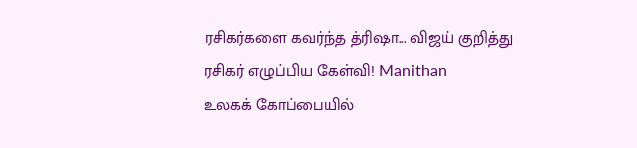ரசிகர்களை கவர்ந்த த்ரிஷா... விஜய் குறித்து ரசிகர் எழுப்பிய கேள்வி! Manithan
உலகக் கோப்பையில்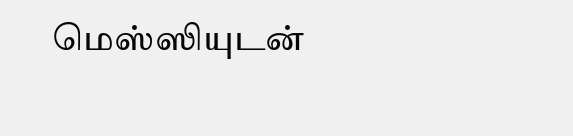மெஸ்ஸியுடன்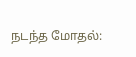நடந்த மோதல்: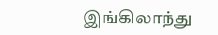இங்கிலாந்து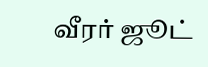வீரர் ஜூட்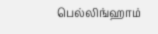பெல்லிங்ஹாம்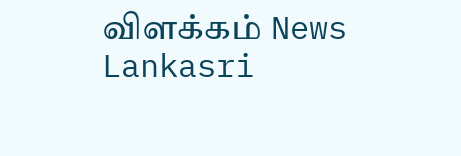விளக்கம் News Lankasri